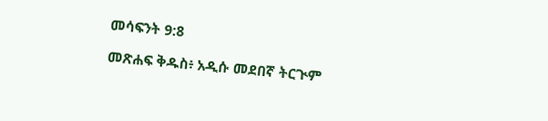መሳፍንት 9:8

መጽሐፍ ቅዱስ፥ አዲሱ መደበኛ ትርጒም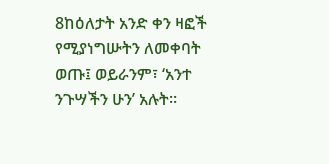8ከዕለታት አንድ ቀን ዛፎች የሚያነግሡትን ለመቀባት ወጡ፤ ወይራንም፣ ‘አንተ ንጉሣችን ሁን’ አሉት።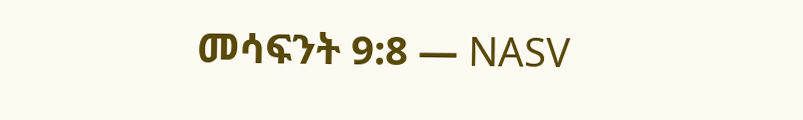መሳፍንት 9:8 — NASV